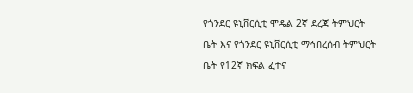የጎንደር ዩኒቨርሲቲ ሞዴል 2ኛ ደረጃ ትምህርት ቤት እና የጎንደር ዩኒቨርሲቲ ማኅበረሰብ ትምህርት ቤት የ12ኛ ክፍል ፈተና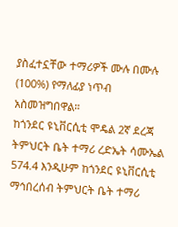ያስፈተኗቸው ተማሪዎች ሙሉ በሙሉ (100%) የማለፊያ ነጥብ አስመዝግበዋል።
ከጎንደር ዩኒቨርሲቲ ሞዴል 2ኛ ደረጃ ትምህርት ቤት ተማሪ ረድኤት ሳሙኤል 574.4 እንዲሁም ከጎንደር ዩኒቨርሲቲ ማኅበረሰብ ትምህርት ቤት ተማሪ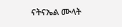ናትናኤል ሙላት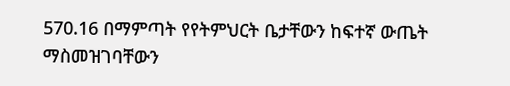570.16 በማምጣት የየትምህርት ቤታቸውን ከፍተኛ ውጤት ማስመዝገባቸውን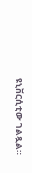ዩኒቨርሲቲው ገልጿል።